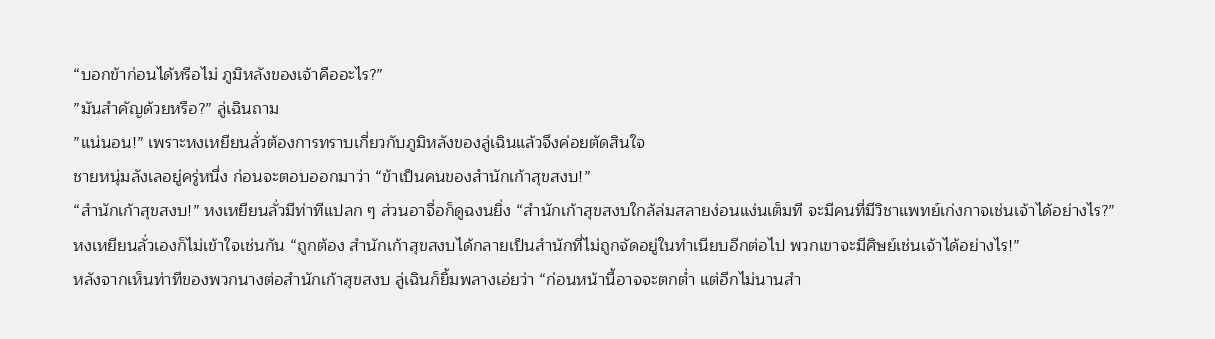“บอกข้าก่อนได้หรือไม่ ภูมิหลังของเจ้าคืออะไร?”
”มันสำคัญด้วยหรือ?” ลู่เฉินถาม
”แน่นอน!” เพราะหงเหยียนลั่วต้องการทราบเกี่ยวกับภูมิหลังของลู่เฉินแล้วจึงค่อยตัดสินใจ
ชายหนุ่มลังเลอยู่ครู่หนึ่ง ก่อนจะตอบออกมาว่า “ข้าเป็นคนของสำนักเก้าสุขสงบ!”
“สำนักเก้าสุขสงบ!” หงเหยียนลั่วมีท่าทีแปลก ๆ ส่วนอาจื่อก็ดูฉงนยิ่ง “สำนักเก้าสุขสงบใกล้ล่มสลายง่อนแง่นเต็มที จะมีคนที่มีวิชาแพทย์เก่งกาจเช่นเจ้าได้อย่างไร?”
หงเหยียนลั่วเองก็ไม่เข้าใจเช่นกัน “ถูกต้อง สำนักเก้าสุขสงบได้กลายเป็นสำนักที่ไม่ถูกจัดอยู่ในทำเนียบอีกต่อไป พวกเขาจะมีศิษย์เช่นเจ้าได้อย่างไร!”
หลังจากเห็นท่าทีของพวกนางต่อสำนักเก้าสุขสงบ ลู่เฉินก็ยิ้มพลางเอ่ยว่า “ก่อนหน้านี้อาจจะตกต่ำ แต่อีกไม่นานสำ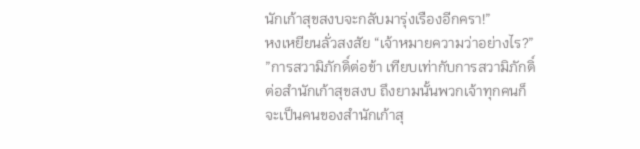นักเก้าสุขสงบจะกลับมารุ่งเรืองอีกครา!”
หงเหยียนลั่วสงสัย “เจ้าหมายความว่าอย่างไร?”
”การสวามิภักดิ์ต่อข้า เทียบเท่ากับการสวามิภักดิ์ต่อสำนักเก้าสุขสงบ ถึงยามนั้นพวกเจ้าทุกคนก็จะเป็นคนของสำนักเก้าสุ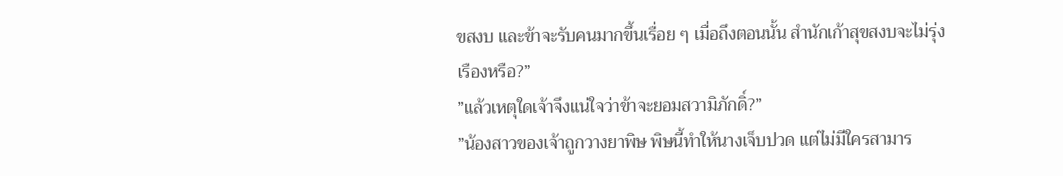ขสงบ และข้าจะรับคนมากขึ้นเรื่อย ๆ เมื่อถึงตอนนั้น สำนักเก้าสุขสงบจะไม่รุ่งเรืองหรือ?”
”แล้วเหตุใดเจ้าจึงแน่ใจว่าข้าจะยอมสวามิภักดิ์?”
”น้องสาวของเจ้าถูกวางยาพิษ พิษนี้ทำให้นางเจ็บปวด แต่ไม่มีใครสามาร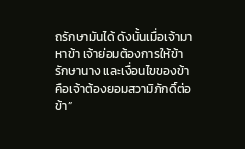ถรักษามันได้ ดังนั้นเมื่อเจ้ามาหาข้า เจ้าย่อมต้องการให้ข้ารักษานาง และเงื่อนไขของข้าคือเจ้าต้องยอมสวามิภักดิ์ต่อข้า”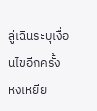ลู่เฉินระบุเงื่อนไขอีกครั้ง
หงเหยีย